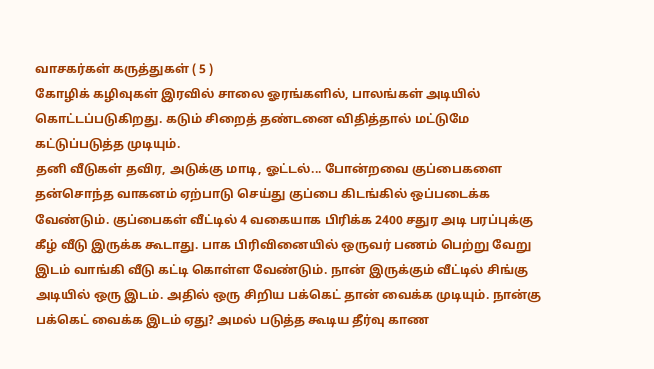வாசகர்கள் கருத்துகள் ( 5 )
கோழிக் கழிவுகள் இரவில் சாலை ஓரங்களில், பாலங்கள் அடியில் கொட்டப்படுகிறது. கடும் சிறைத் தண்டனை விதித்தால் மட்டுமே கட்டுப்படுத்த முடியும்.
தனி வீடுகள் தவிர, அடுக்கு மாடி, ஓட்டல்... போன்றவை குப்பைகளை தன்சொந்த வாகனம் ஏற்பாடு செய்து குப்பை கிடங்கில் ஒப்படைக்க வேண்டும். குப்பைகள் வீட்டில் 4 வகையாக பிரிக்க 2400 சதுர அடி பரப்புக்கு கீழ் வீடு இருக்க கூடாது. பாக பிரிவினையில் ஒருவர் பணம் பெற்று வேறு இடம் வாங்கி வீடு கட்டி கொள்ள வேண்டும். நான் இருக்கும் வீட்டில் சிங்கு அடியில் ஒரு இடம். அதில் ஒரு சிறிய பக்கெட் தான் வைக்க முடியும். நான்கு பக்கெட் வைக்க இடம் ஏது? அமல் படுத்த கூடிய தீர்வு காண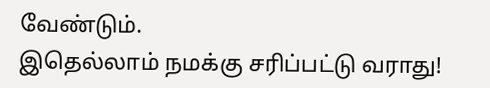வேண்டும்.
இதெல்லாம் நமக்கு சரிப்பட்டு வராது!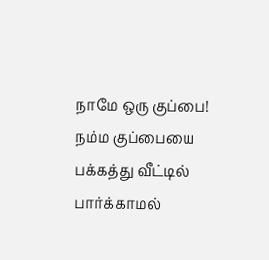நாமே ஒரு குப்பை! நம்ம குப்பையை பக்கத்து வீட்டில் பார்க்காமல்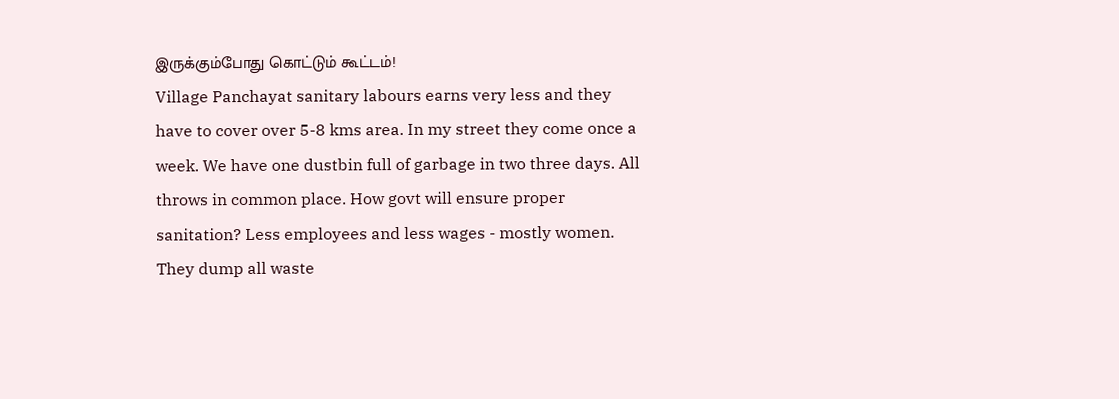இருக்கும்போது கொட்டும் கூட்டம்!
Village Panchayat sanitary labours earns very less and they have to cover over 5-8 kms area. In my street they come once a week. We have one dustbin full of garbage in two three days. All throws in common place. How govt will ensure proper sanitation? Less employees and less wages - mostly women. They dump all waste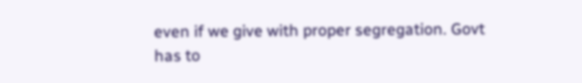even if we give with proper segregation. Govt has to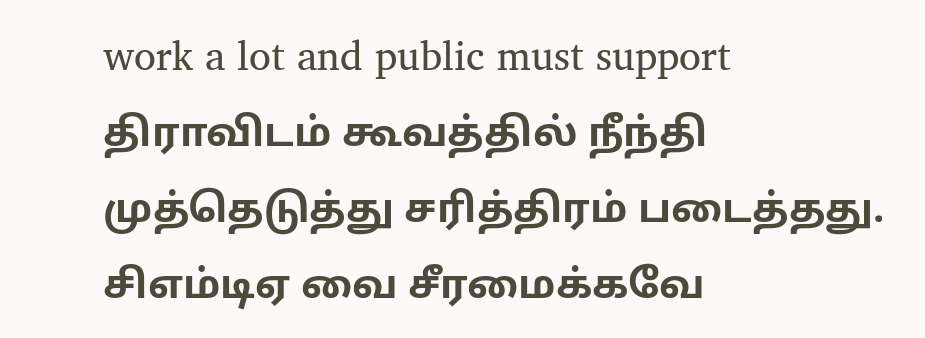work a lot and public must support
திராவிடம் கூவத்தில் நீந்தி முத்தெடுத்து சரித்திரம் படைத்தது. சிஎம்டிஏ வை சீரமைக்கவே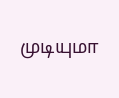முடியுமா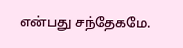என்பது சந்தேகமே.